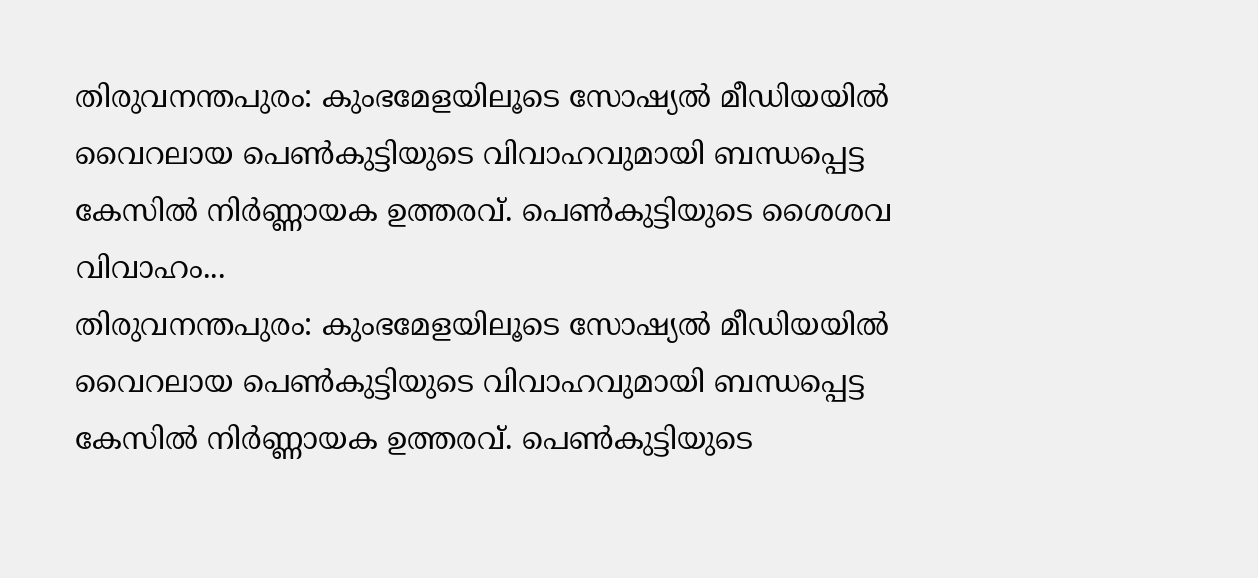തിരുവനന്തപുരം: കുംഭമേളയിലൂടെ സോഷ്യൽ മീഡിയയിൽ വൈറലായ പെൺകുട്ടിയുടെ വിവാഹവുമായി ബന്ധപ്പെട്ട കേസിൽ നിർണ്ണായക ഉത്തരവ്. പെൺകുട്ടിയുടെ ശൈശവ വിവാഹം...
തിരുവനന്തപുരം: കുംഭമേളയിലൂടെ സോഷ്യൽ മീഡിയയിൽ വൈറലായ പെൺകുട്ടിയുടെ വിവാഹവുമായി ബന്ധപ്പെട്ട കേസിൽ നിർണ്ണായക ഉത്തരവ്. പെൺകുട്ടിയുടെ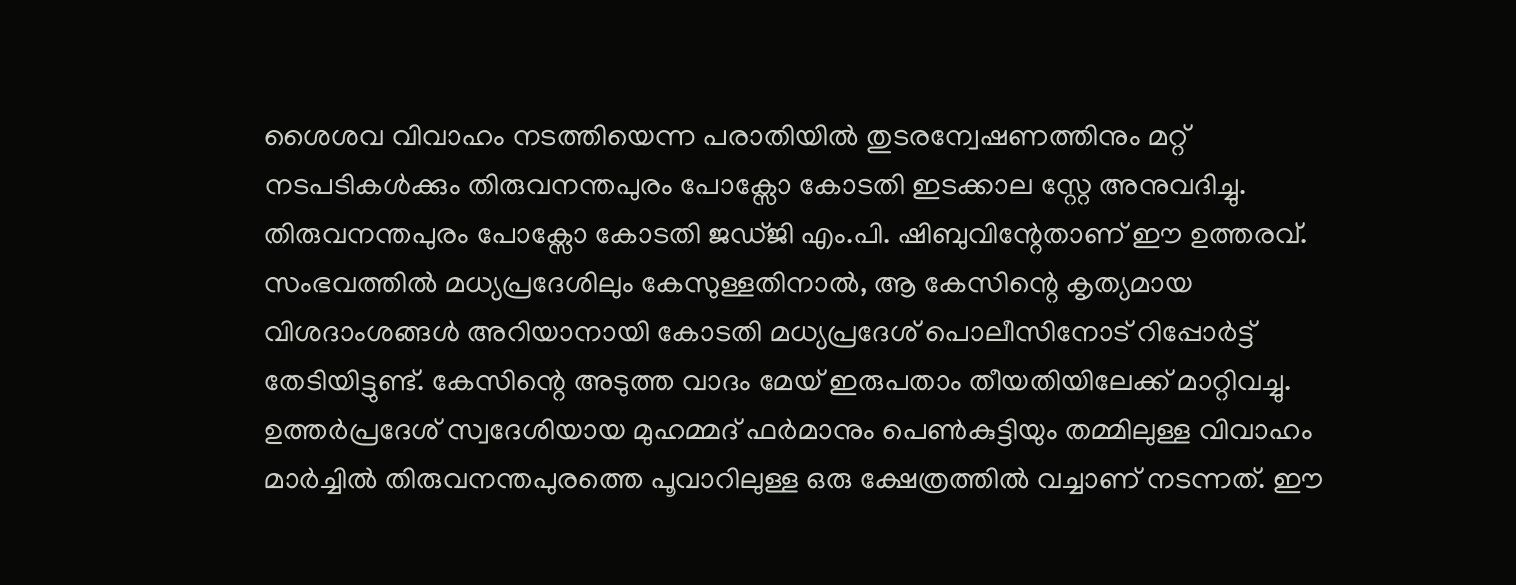ശൈശവ വിവാഹം നടത്തിയെന്ന പരാതിയിൽ തുടരന്വേഷണത്തിനും മറ്റ് നടപടികൾക്കും തിരുവനന്തപുരം പോക്സോ കോടതി ഇടക്കാല സ്റ്റേ അനുവദിച്ചു. തിരുവനന്തപുരം പോക്സോ കോടതി ജഡ്ജി എം.പി. ഷിബുവിന്റേതാണ് ഈ ഉത്തരവ്.
സംഭവത്തിൽ മധ്യപ്രദേശിലും കേസുള്ളതിനാൽ, ആ കേസിന്റെ കൃത്യമായ വിശദാംശങ്ങൾ അറിയാനായി കോടതി മധ്യപ്രദേശ് പൊലീസിനോട് റിപ്പോർട്ട് തേടിയിട്ടുണ്ട്. കേസിന്റെ അടുത്ത വാദം മേയ് ഇരുപതാം തീയതിയിലേക്ക് മാറ്റിവച്ചു.
ഉത്തർപ്രദേശ് സ്വദേശിയായ മുഹമ്മദ് ഫർമാനും പെൺകുട്ടിയും തമ്മിലുള്ള വിവാഹം മാർച്ചിൽ തിരുവനന്തപുരത്തെ പൂവാറിലുള്ള ഒരു ക്ഷേത്രത്തിൽ വച്ചാണ് നടന്നത്. ഈ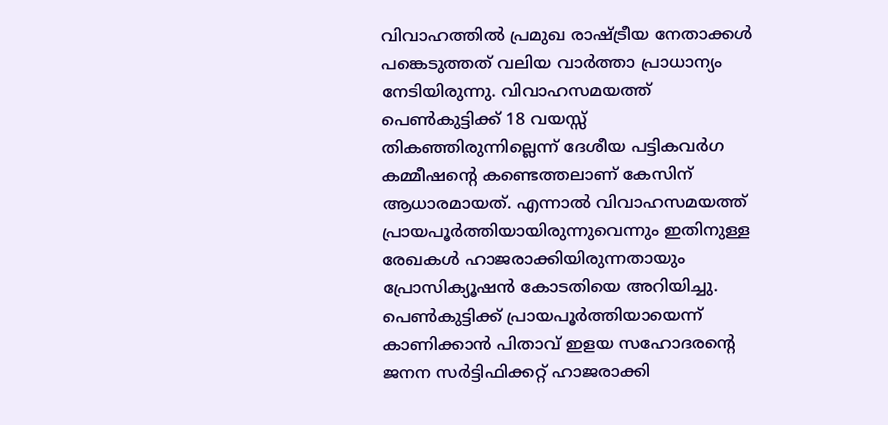വിവാഹത്തിൽ പ്രമുഖ രാഷ്ട്രീയ നേതാക്കൾ പങ്കെടുത്തത് വലിയ വാർത്താ പ്രാധാന്യം നേടിയിരുന്നു. വിവാഹസമയത്ത് പെൺകുട്ടിക്ക് 18 വയസ്സ് തികഞ്ഞിരുന്നില്ലെന്ന് ദേശീയ പട്ടികവർഗ കമ്മീഷന്റെ കണ്ടെത്തലാണ് കേസിന് ആധാരമായത്. എന്നാൽ വിവാഹസമയത്ത് പ്രായപൂർത്തിയായിരുന്നുവെന്നും ഇതിനുള്ള രേഖകൾ ഹാജരാക്കിയിരുന്നതായും പ്രോസിക്യൂഷൻ കോടതിയെ അറിയിച്ചു.
പെൺകുട്ടിക്ക് പ്രായപൂർത്തിയായെന്ന് കാണിക്കാൻ പിതാവ് ഇളയ സഹോദരന്റെ ജനന സർട്ടിഫിക്കറ്റ് ഹാജരാക്കി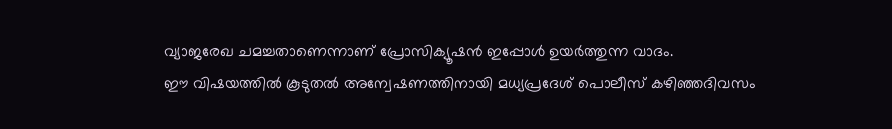വ്യാജരേഖ ചമച്ചതാണെന്നാണ് പ്രോസിക്യൂഷൻ ഇപ്പോൾ ഉയർത്തുന്ന വാദം.
ഈ വിഷയത്തിൽ കൂടുതൽ അന്വേഷണത്തിനായി മധ്യപ്രദേശ് പൊലീസ് കഴിഞ്ഞദിവസം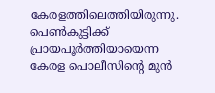കേരളത്തിലെത്തിയിരുന്നു. പെൺകുട്ടിക്ക് പ്രായപൂർത്തിയായെന്ന കേരള പൊലീസിന്റെ മുൻ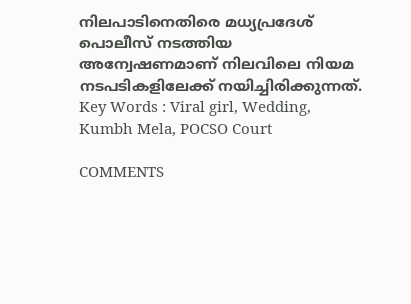നിലപാടിനെതിരെ മധ്യപ്രദേശ് പൊലീസ് നടത്തിയ അന്വേഷണമാണ് നിലവിലെ നിയമ നടപടികളിലേക്ക് നയിച്ചിരിക്കുന്നത്.
Key Words : Viral girl, Wedding, Kumbh Mela, POCSO Court

COMMENTS